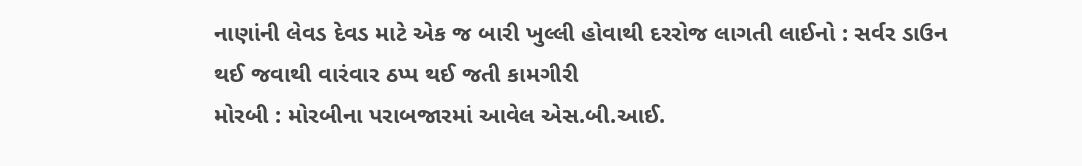નાણાંની લેવડ દેવડ માટે એક જ બારી ખુલ્લી હોવાથી દરરોજ લાગતી લાઈનો : સર્વર ડાઉન થઈ જવાથી વારંવાર ઠપ્પ થઈ જતી કામગીરી
મોરબી : મોરબીના પરાબજારમાં આવેલ એસ.બી.આઈ.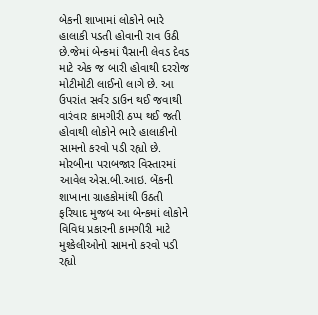બેકની શાખામાં લોકોને ભારે હાલાકી પડતી હોવાની રાવ ઉઠી છે.જેમાં બેન્કમાં પૈસાની લેવડ દેવડ માટે એક જ બારી હોવાથી દરરોજ મોટીમોટી લાઈનો લાગે છે. આ ઉપરાંત સર્વર ડાઉન થઈ જવાથી વારંવાર કામગીરી ઠપ્પ થઈ જતી હોવાથી લોકોને ભારે હાલાકીનો સામનો કરવો પડી રહ્યો છે.
મોરબીના પરાબજાર વિસ્તારમાં આવેલ એસ.બી.આઇ. બેંકની શાખાના ગ્રાહકોમાંથી ઉઠતી ફરિયાદ મુજબ આ બેન્કમાં લોકોને વિવિધ પ્રકારની કામગીરી માટે મુશ્કેલીઓનો સામનો કરવો પડી રહ્યો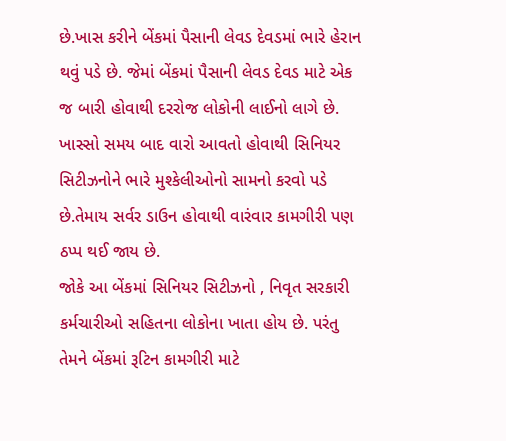છે.ખાસ કરીને બેંકમાં પૈસાની લેવડ દેવડમાં ભારે હેરાન થવું પડે છે. જેમાં બેંકમાં પૈસાની લેવડ દેવડ માટે એક જ બારી હોવાથી દરરોજ લોકોની લાઈનો લાગે છે. ખાસ્સો સમય બાદ વારો આવતો હોવાથી સિનિયર સિટીઝનોને ભારે મુશ્કેલીઓનો સામનો કરવો પડે છે.તેમાય સર્વર ડાઉન હોવાથી વારંવાર કામગીરી પણ ઠપ્પ થઈ જાય છે.
જોકે આ બેંકમાં સિનિયર સિટીઝનો , નિવૃત સરકારી કર્મચારીઓ સહિતના લોકોના ખાતા હોય છે. પરંતુ તેમને બેંકમાં રૂટિન કામગીરી માટે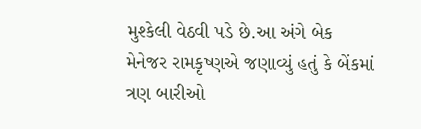મુશ્કેલી વેઠવી પડે છે.આ અંગે બેક મેનેજર રામકૃષ્ણએ જણાવ્યું હતું કે બેંકમાં ત્રણ બારીઓ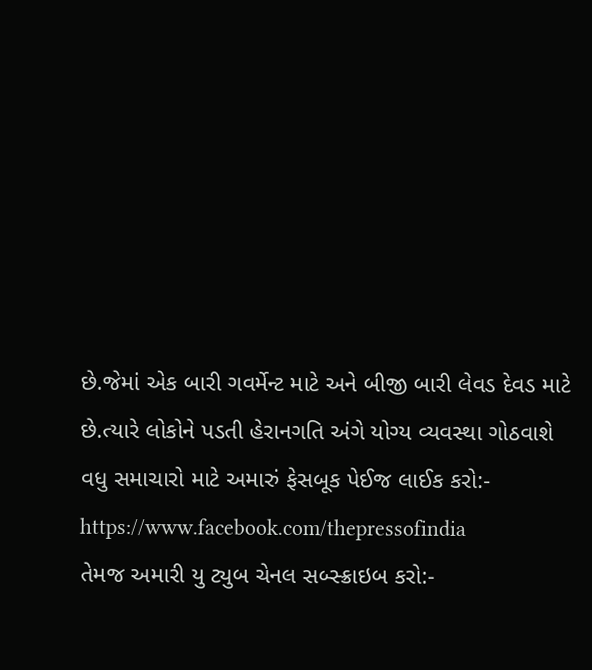છે.જેમાં એક બારી ગવર્મેન્ટ માટે અને બીજી બારી લેવડ દેવડ માટે છે.ત્યારે લોકોને પડતી હેરાનગતિ અંગે યોગ્ય વ્યવસ્થા ગોઠવાશે
વધુ સમાચારો માટે અમારું ફેસબૂક પેઈજ લાઈક કરો:- https://www.facebook.com/thepressofindia
તેમજ અમારી યુ ટ્યુબ ચેનલ સબ્સ્ક્રાઇબ કરો:-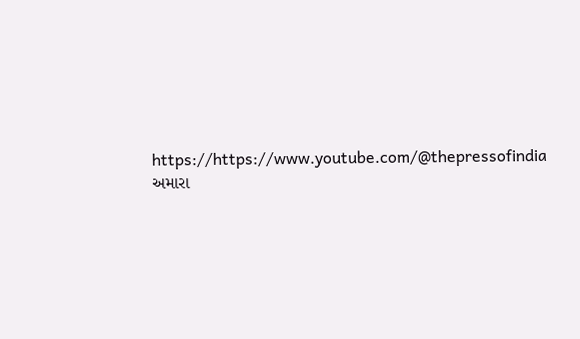https://https://www.youtube.com/@thepressofindia
અમારા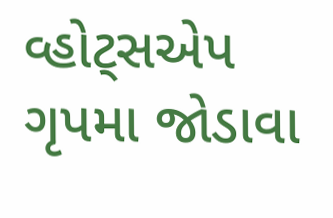વ્હોટ્સએપ ગૃપમા જોડાવા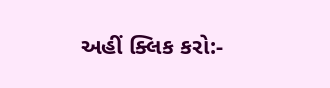અહીં ક્લિક કરો:-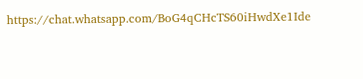https://chat.whatsapp.com/BoG4qCHcTS60iHwdXe1Ide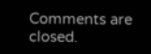Comments are closed.